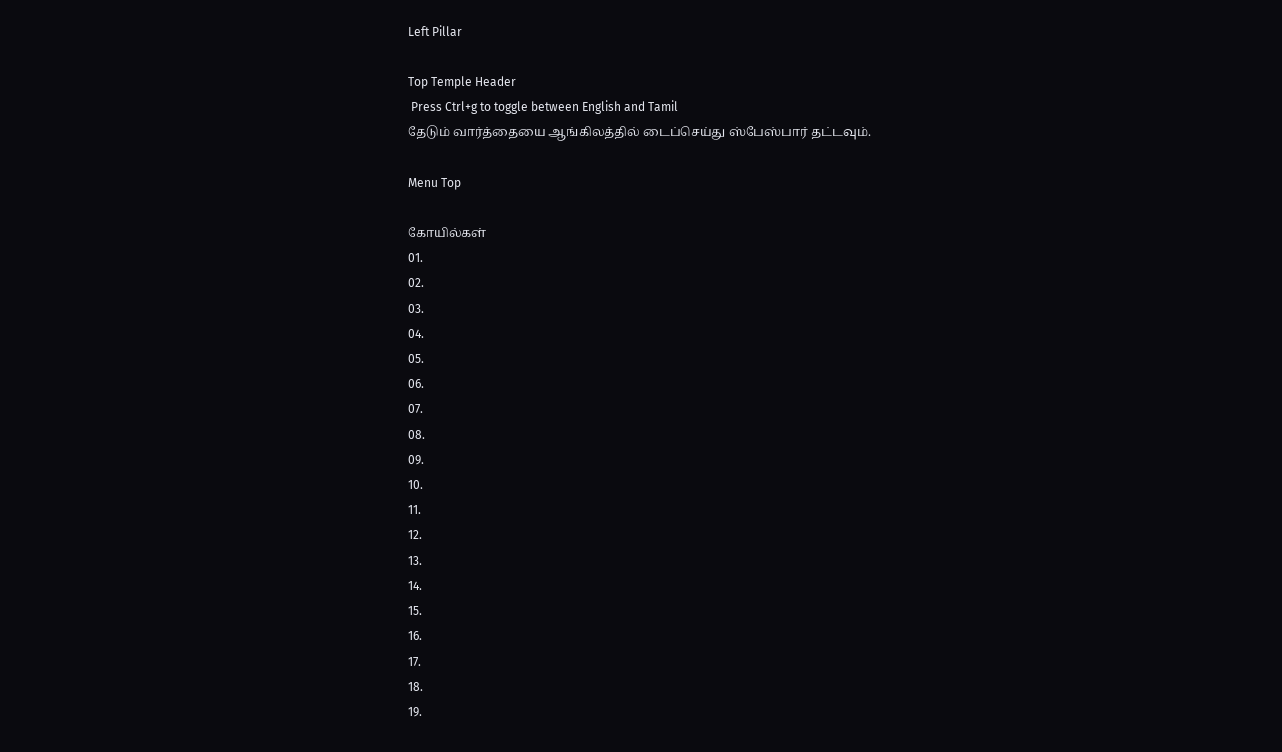Left Pillar

Top Temple Header
 Press Ctrl+g to toggle between English and Tamil
தேடும் வார்த்தையை ஆங்கிலத்தில் டைப்செய்து ஸ்பேஸ்பார் தட்டவும்.

Menu Top

கோயில்கள்
01.
02.
03.
04.
05.
06.
07.
08.
09.
10.
11.
12.
13.
14.
15.
16.
17.
18.
19.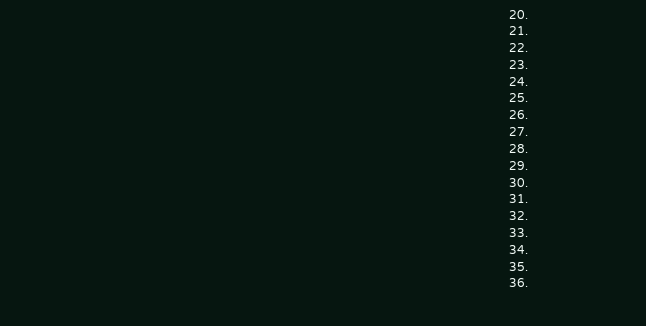20.
21.
22.
23.
24.
25.
26.
27.
28.
29.
30.
31.
32.
33.
34.
35.
36.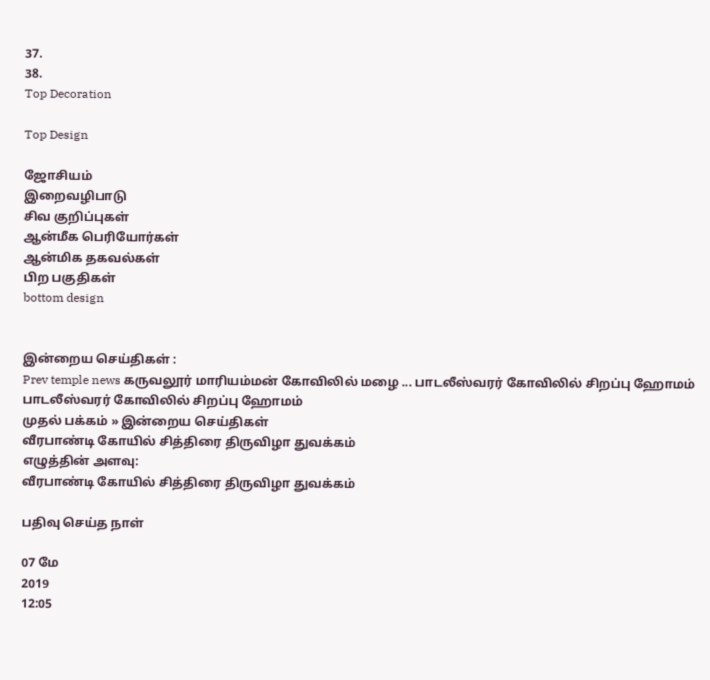37.
38.
Top Decoration

Top Design

ஜோசியம்
இறைவழிபாடு
சிவ குறிப்புகள்
ஆன்மீக பெரியோர்கள்
ஆன்மிக தகவல்கள்
பிற பகுதிகள்
bottom design


இன்றைய செய்திகள் :
Prev temple news கருவலூர் மாரியம்மன் கோவிலில் மழை ... பாடலீஸ்வரர் கோவிலில் சிறப்பு ஹோமம் பாடலீஸ்வரர் கோவிலில் சிறப்பு ஹோமம்
முதல் பக்கம் » இன்றைய செய்திகள்
வீரபாண்டி கோயில் சித்திரை திருவிழா துவக்கம்
எழுத்தின் அளவு:
வீரபாண்டி கோயில் சித்திரை திருவிழா துவக்கம்

பதிவு செய்த நாள்

07 மே
2019
12:05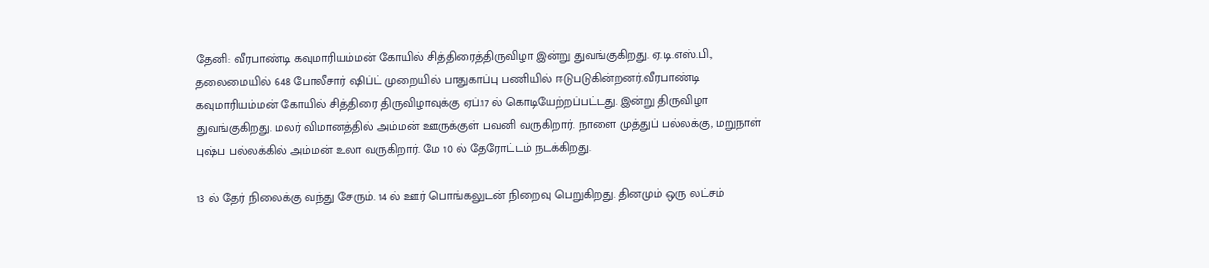தேனி: வீரபாண்டி கவுமாரியம்மன் கோயில் சித்திரைத்திருவிழா இன்று துவங்குகிறது. ஏ.டி.எஸ்.பி., தலைமையில் 648 போலீசார் ஷிப்ட் முறையில் பாதுகாப்பு பணியில் ஈடுபடுகின்றனர்.வீரபாண்டி கவுமாரியம்மன் கோயில் சித்திரை திருவிழாவுக்கு ஏப்.17 ல் கொடியேற்றப்பட்டது. இன்று திருவிழா துவங்குகிறது. மலர் விமானத்தில் அம்மன் ஊருக்குள் பவனி வருகிறார். நாளை முத்துப் பல்லக்கு, மறுநாள் புஷ்ப பல்லக்கில் அம்மன் உலா வருகிறார். மே 10 ல் தேரோட்டம் நடக்கிறது.

13 ல் தேர் நிலைக்கு வந்து சேரும். 14 ல் ஊர் பொங்கலுடன் நிறைவு பெறுகிறது. தினமும் ஒரு லட்சம்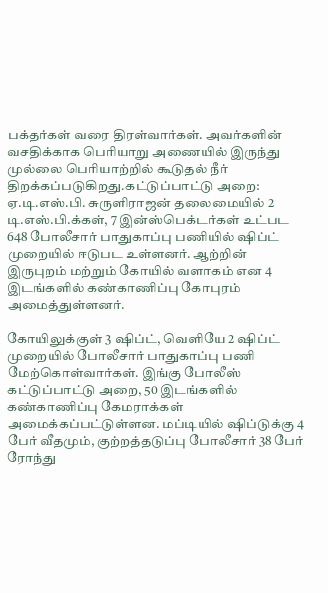பக்தர்கள் வரை திரள்வார்கள். அவர்களின் வசதிக்காக பெரியாறு அணையில் இருந்து முல்லை பெரியாற்றில் கூடுதல் நீர் திறக்கப்படுகிறது.கட்டுப்பாட்டு அறை: ஏ.டி.எஸ்.பி. சுருளிராஜன் தலைமையில் 2 டி.எஸ்.பி.க்கள், 7 இன்ஸ்பெக்டர்கள் உட்பட 648 போலீசார் பாதுகாப்பு பணியில் ஷிப்ட் முறையில் ஈடுபட உள்ளனர். ஆற்றின் இருபுறம் மற்றும் கோயில் வளாகம் என 4 இடங்களில் கண்காணிப்பு கோபுரம் அமைத்துள்ளனர்.

கோயிலுக்குள் 3 ஷிப்ட், வெளியே 2 ஷிப்ட் முறையில் போலீசார் பாதுகாப்பு பணி மேற்கொள்வார்கள். இங்கு போலீஸ் கட்டுப்பாட்டு அறை, 50 இடங்களில் கண்காணிப்பு கேமராக்கள் அமைக்கப்பட்டுள்ளன. மப்டியில் ஷிப்டுக்கு 4 பேர் வீதமும், குற்றத்தடுப்பு போலீசார் 38 பேர் ரோந்து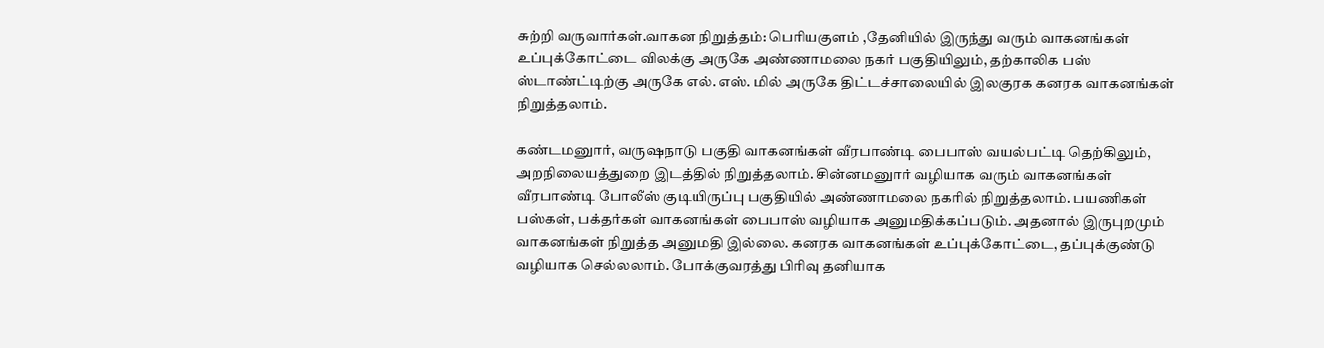சுற்றி வருவார்கள்.வாகன நிறுத்தம்: பெரியகுளம் ,தேனியில் இருந்து வரும் வாகனங்கள் உப்புக்கோட்டை விலக்கு அருகே அண்ணாமலை நகர் பகுதியிலும், தற்காலிக பஸ் ஸ்டாண்ட்டிற்கு அருகே எல். எஸ். மில் அருகே திட்டச்சாலையில் இலகுரக கனரக வாகனங்கள் நிறுத்தலாம்.

கண்டமனுார், வருஷநாடு பகுதி வாகனங்கள் வீரபாண்டி பைபாஸ் வயல்பட்டி தெற்கிலும், அறநிலையத்துறை இடத்தில் நிறுத்தலாம். சின்னமனுார் வழியாக வரும் வாகனங்கள் வீரபாண்டி போலீஸ் குடியிருப்பு பகுதியில் அண்ணாமலை நகரில் நிறுத்தலாம். பயணிகள் பஸ்கள், பக்தர்கள் வாகனங்கள் பைபாஸ் வழியாக அனுமதிக்கப்படும். அதனால் இருபுறமும் வாகனங்கள் நிறுத்த அனுமதி இல்லை. கனரக வாகனங்கள் உப்புக்கோட்டை, தப்புக்குண்டு வழியாக செல்லலாம். போக்குவரத்து பிரிவு தனியாக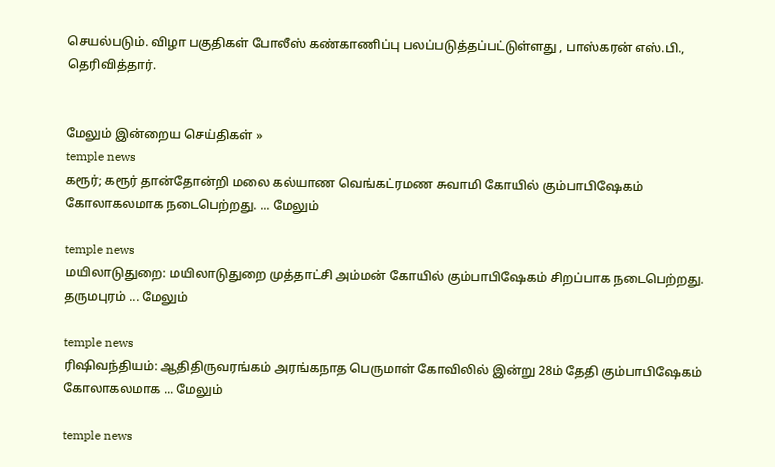செயல்படும். விழா பகுதிகள் போலீஸ் கண்காணிப்பு பலப்படுத்தப்பட்டுள்ளது , பாஸ்கரன் எஸ்.பி., தெரிவித்தார்.


மேலும் இன்றைய செய்திகள் »
temple news
கரூர்; கரூர் தான்தோன்றி மலை கல்யாண வெங்கட்ரமண சுவாமி கோயில் கும்பாபிஷேகம் கோலாகலமாக நடைபெற்றது. ... மேலும்

temple news
மயிலாடுதுறை: மயிலாடுதுறை முத்தாட்சி அம்மன் கோயில் கும்பாபிஷேகம் சிறப்பாக நடைபெற்றது. தருமபுரம் ... மேலும்

temple news
ரிஷிவந்தியம்: ஆதிதிருவரங்கம் அரங்கநாத பெருமாள் கோவிலில் இன்று 28ம் தேதி கும்பாபிஷேகம் கோலாகலமாக ... மேலும்

temple news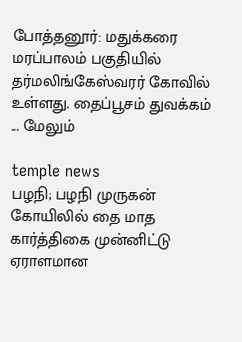போத்தனூர்: மதுக்கரை மரப்பாலம் பகுதியில் தர்மலிங்கேஸ்வரர் கோவில் உள்ளது. தைப்பூசம் துவக்கம் ... மேலும்

temple news
பழநி; பழநி முருகன் கோயிலில் தை மாத கார்த்திகை முன்னிட்டு ஏராளமான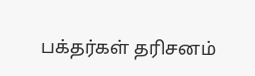பக்தர்கள் தரிசனம்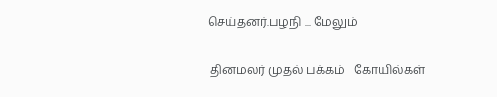செய்தனர்.பழநி ... மேலும்


 தினமலர் முதல் பக்கம்   கோயில்கள்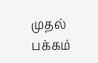முதல் பக்கம்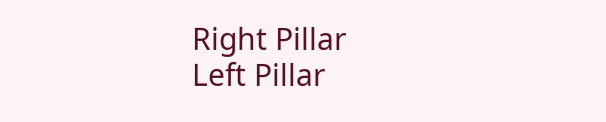Right Pillar
Left Pillar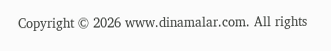Copyright © 2026 www.dinamalar.com. All rights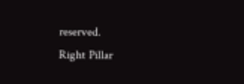reserved.
Right Pillar